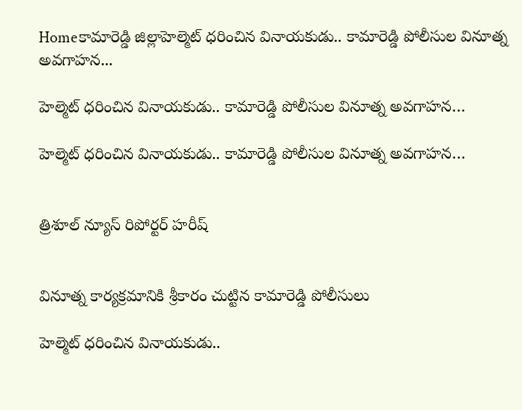Homeకామారెడ్డి జిల్లాహెల్మెట్ ధరించిన వినాయకుడు.. కామారెడ్డి పోలీసుల వినూత్న అవగాహన...

హెల్మెట్ ధరించిన వినాయకుడు.. కామారెడ్డి పోలీసుల వినూత్న అవగాహన…

హెల్మెట్ ధరించిన వినాయకుడు.. కామారెడ్డి పోలీసుల వినూత్న అవగాహన…


త్రిశూల్ న్యూస్ రిపోర్టర్ హరీష్


వినూత్న కార్యక్రమానికి శ్రీకారం చుట్టిన కామారెడ్డి పోలీసులు

హెల్మెట్ ధరించిన వినాయకుడు..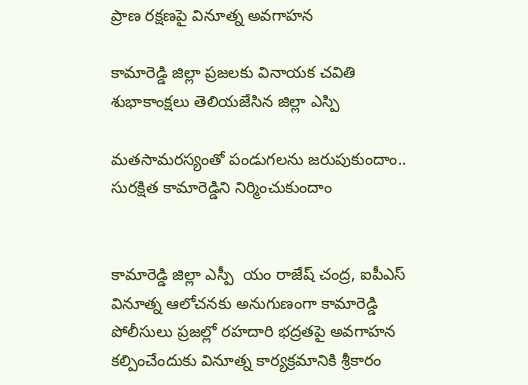ప్రాణ రక్షణపై వినూత్న అవగాహన

కామారెడ్డి జిల్లా ప్రజలకు వినాయక చవితి శుభాకాంక్షలు తెలియజేసిన జిల్లా ఎస్పి

మతసామరస్యంతో పండుగలను జరుపుకుందాం.. సురక్షిత కామారెడ్డిని నిర్మించుకుందాం


కామారెడ్డి జిల్లా ఎస్పీ  యం రాజేష్ చంద్ర, ఐపీఎస్  వినూత్న ఆలోచనకు అనుగుణంగా కామారెడ్డి పోలీసులు ప్రజల్లో రహదారి భద్రతపై అవగాహన కల్పించేందుకు వినూత్న కార్యక్రమానికి శ్రీకారం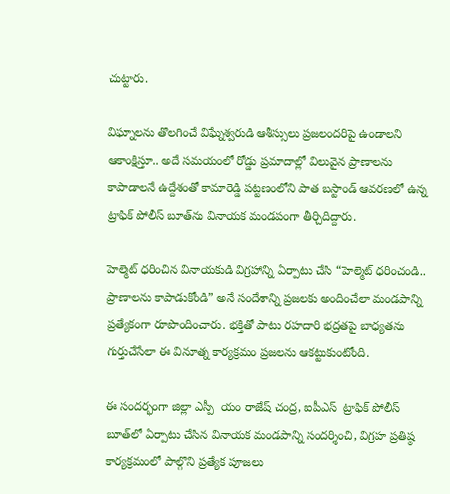చుట్టారు.

విఘ్నాలను తొలగించే విఘ్నేశ్వరుడి ఆశీస్సులు ప్రజలందరిపై ఉండాలని ఆకాంక్షిస్తూ.. అదే సమయంలో రోడ్డు ప్రమాదాల్లో విలువైన ప్రాణాలను కాపాడాలనే ఉద్దేశంతో కామారెడ్డి పట్టణంలోని పాత బస్టాండ్ ఆవరణలో ఉన్న ట్రాఫిక్ పోలీస్ బూత్‌ను వినాయక మండపంగా తీర్చిదిద్దారు.

హెల్మెట్ ధరించిన వినాయకుడి విగ్రహాన్ని ఏర్పాటు చేసి “హెల్మెట్ ధరించండి.. ప్రాణాలను కాపాడుకోండి” అనే సందేశాన్ని ప్రజలకు అందించేలా మండపాన్ని ప్రత్యేకంగా రూపొందించారు. భక్తితో పాటు రహదారి భద్రతపై బాధ్యతను గుర్తుచేసేలా ఈ వినూత్న కార్యక్రమం ప్రజలను ఆకట్టుకుంటోంది.

ఈ సందర్భంగా జిల్లా ఎస్పీ  యం రాజేష్ చంద్ర, ఐపీఎస్  ట్రాఫిక్ పోలీస్ బూత్‌లో ఏర్పాటు చేసిన వినాయక మండపాన్ని సందర్శించి, విగ్రహ ప్రతిష్ఠ కార్యక్రమంలో పాల్గొని ప్రత్యేక పూజలు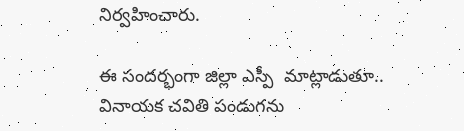నిర్వహించారు.

ఈ సందర్భంగా జిల్లా ఎస్పీ  మాట్లాడుతూ.. వినాయక చవితి పండుగను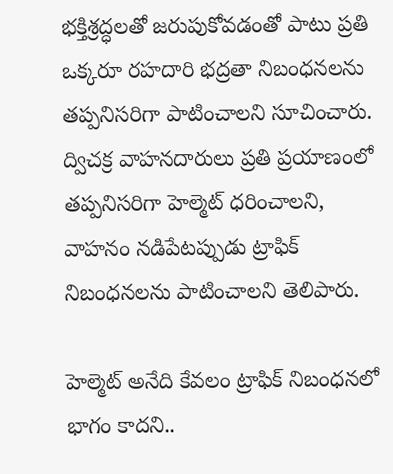భక్తిశ్రద్ధలతో జరుపుకోవడంతో పాటు ప్రతి ఒక్కరూ రహదారి భద్రతా నిబంధనలను తప్పనిసరిగా పాటించాలని సూచించారు. ద్విచక్ర వాహనదారులు ప్రతి ప్రయాణంలో తప్పనిసరిగా హెల్మెట్ ధరించాలని, వాహనం నడిపేటప్పుడు ట్రాఫిక్ నిబంధనలను పాటించాలని తెలిపారు.

హెల్మెట్ అనేది కేవలం ట్రాఫిక్ నిబంధనలో భాగం కాదని..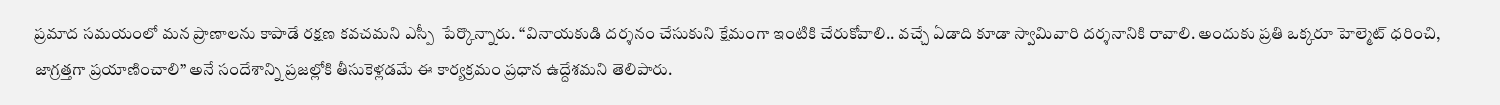ప్రమాద సమయంలో మన ప్రాణాలను కాపాడే రక్షణ కవచమని ఎస్పీ  పేర్కొన్నారు. “వినాయకుడి దర్శనం చేసుకుని క్షేమంగా ఇంటికి చేరుకోవాలి.. వచ్చే ఏడాది కూడా స్వామివారి దర్శనానికి రావాలి. అందుకు ప్రతి ఒక్కరూ హెల్మెట్ ధరించి, జాగ్రత్తగా ప్రయాణించాలి” అనే సందేశాన్ని ప్రజల్లోకి తీసుకెళ్లడమే ఈ కార్యక్రమం ప్రధాన ఉద్దేశమని తెలిపారు.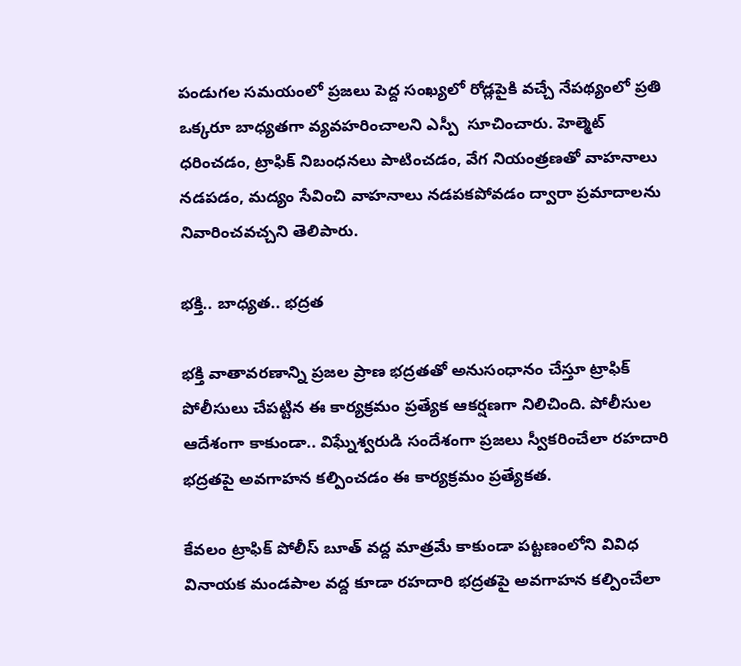పండుగల సమయంలో ప్రజలు పెద్ద సంఖ్యలో రోడ్లపైకి వచ్చే నేపథ్యంలో ప్రతి ఒక్కరూ బాధ్యతగా వ్యవహరించాలని ఎస్పీ  సూచించారు. హెల్మెట్ ధరించడం, ట్రాఫిక్ నిబంధనలు పాటించడం, వేగ నియంత్రణతో వాహనాలు నడపడం, మద్యం సేవించి వాహనాలు నడపకపోవడం ద్వారా ప్రమాదాలను నివారించవచ్చని తెలిపారు.

భక్తి.. బాధ్యత.. భద్రత

భక్తి వాతావరణాన్ని ప్రజల ప్రాణ భద్రతతో అనుసంధానం చేస్తూ ట్రాఫిక్ పోలీసులు చేపట్టిన ఈ కార్యక్రమం ప్రత్యేక ఆకర్షణగా నిలిచింది. పోలీసుల ఆదేశంగా కాకుండా.. విఘ్నేశ్వరుడి సందేశంగా ప్రజలు స్వీకరించేలా రహదారి భద్రతపై అవగాహన కల్పించడం ఈ కార్యక్రమం ప్రత్యేకత.

కేవలం ట్రాఫిక్ పోలీస్ బూత్ వద్ద మాత్రమే కాకుండా పట్టణంలోని వివిధ వినాయక మండపాల వద్ద కూడా రహదారి భద్రతపై అవగాహన కల్పించేలా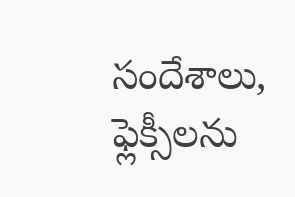సందేశాలు, ఫ్లెక్సీలను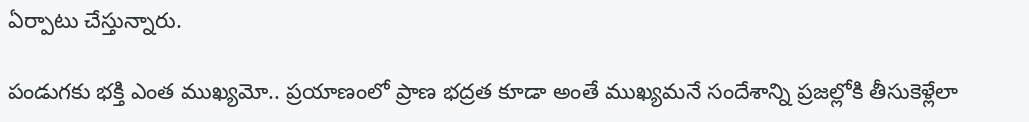ఏర్పాటు చేస్తున్నారు.

పండుగకు భక్తి ఎంత ముఖ్యమో.. ప్రయాణంలో ప్రాణ భద్రత కూడా అంతే ముఖ్యమనే సందేశాన్ని ప్రజల్లోకి తీసుకెళ్లేలా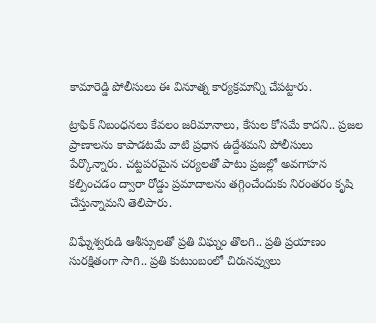కామారెడ్డి పోలీసులు ఈ వినూత్న కార్యక్రమాన్ని చేపట్టారు.

ట్రాఫిక్ నిబంధనలు కేవలం జరిమానాలు, కేసుల కోసమే కాదని.. ప్రజల ప్రాణాలను కాపాడటమే వాటి ప్రధాన ఉద్దేశమని పోలీసులు పేర్కొన్నారు. చట్టపరమైన చర్యలతో పాటు ప్రజల్లో అవగాహన కల్పించడం ద్వారా రోడ్డు ప్రమాదాలను తగ్గించేందుకు నిరంతరం కృషి చేస్తున్నామని తెలిపారు.

విఘ్నేశ్వరుడి ఆశీస్సులతో ప్రతి విఘ్నం తొలగి.. ప్రతి ప్రయాణం సురక్షితంగా సాగి.. ప్రతి కుటుంబంలో చిరునవ్వులు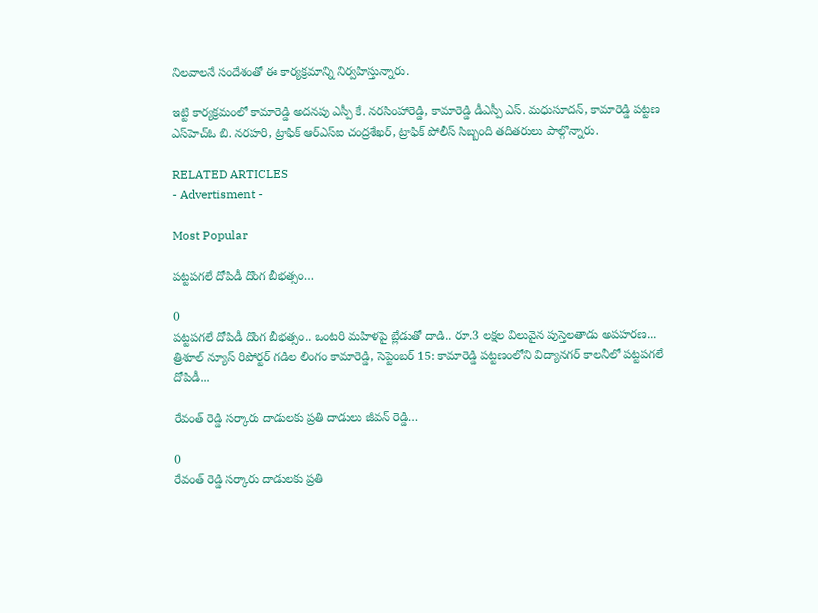నిలవాలనే సందేశంతో ఈ కార్యక్రమాన్ని నిర్వహిస్తున్నారు.

ఇట్టి కార్యక్రమంలో కామారెడ్డి అదనపు ఎస్పీ కే. నరసింహారెడ్డి, కామారెడ్డి డీఎస్పీ ఎస్. మధుసూదన్, కామారెడ్డి పట్టణ ఎస్‌హెచ్‌ఓ బి. నరహరి, ట్రాఫిక్ ఆర్‌ఎస్ఐ చంద్రశేఖర్, ట్రాఫిక్ పోలీస్ సిబ్బంది తదితరులు పాల్గొన్నారు.

RELATED ARTICLES
- Advertisment -

Most Popular

పట్టపగలే దోపిడీ దొంగ బీభత్సం…

0
పట్టపగలే దోపిడీ దొంగ బీభత్సం.. ఒంటరి మహిళపై బ్లేడుతో దాడి.. రూ.3 లక్షల విలువైన పుస్తెలతాడు అపహరణ... త్రిశూల్ న్యూస్ రిపోర్టర్ గడిల లింగం కామారెడ్డి, సెప్టెంబర్ 15: కామారెడ్డి పట్టణంలోని విద్యానగర్ కాలనీలో పట్టపగలే దోపిడీ...

రేవంత్ రెడ్డి సర్కారు దాడులకు ప్రతి దాడులు జీవన్ రెడ్డి…

0
రేవంత్ రెడ్డి సర్కారు దాడులకు ప్రతి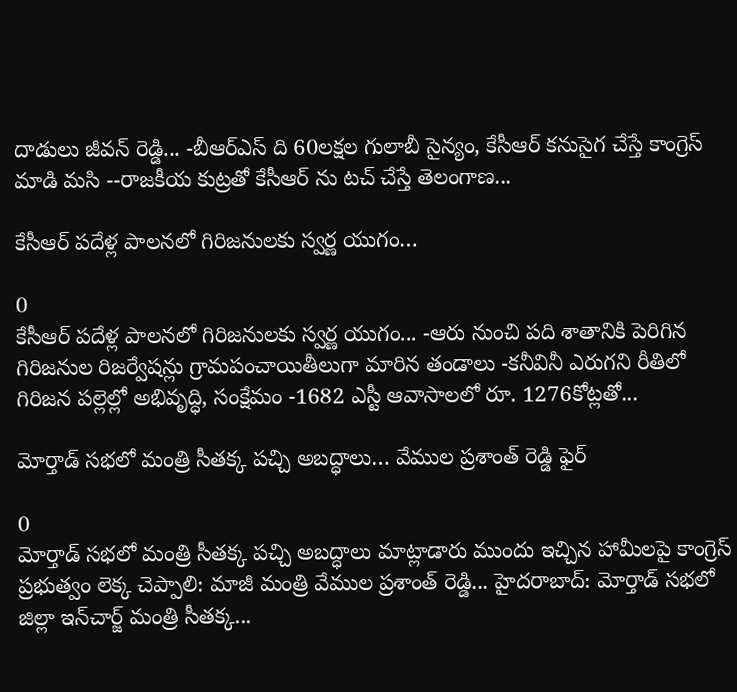దాడులు జీవన్ రెడ్డి... -బీఆర్ఎస్ ది 60లక్షల గులాబీ సైన్యం, కేసీఆర్ కనుసైగ చేస్తే కాంగ్రెస్ మాడి మసి --రాజకీయ కుట్రతో కేసీఆర్ ను టచ్ చేస్తే తెలంగాణ...

కేసీఆర్ పదేళ్ల పాలనలో గిరిజనులకు స్వర్ణ యుగం…

0
కేసీఆర్ పదేళ్ల పాలనలో గిరిజనులకు స్వర్ణ యుగం... -ఆరు నుంచి పది శాతానికి పెరిగిన గిరిజనుల రిజర్వేషన్లు గ్రామపంచాయితీలుగా మారిన తండాలు -కనీవినీ ఎరుగని రీతిలో గిరిజన పల్లెల్లో అభివృద్ధి, సంక్షేమం -1682 ఎస్టీ ఆవాసాలలో రూ. 1276కోట్లతో...

మోర్తాడ్ సభలో మంత్రి సీతక్క పచ్చి అబద్ధాలు… వేముల ప్రశాంత్ రెడ్డి ఫైర్

0
మోర్తాడ్ సభలో మంత్రి సీతక్క పచ్చి అబద్ధాలు మాట్లాడారు ముందు ఇచ్చిన హామీలపై కాంగ్రెస్ ప్రభుత్వం లెక్క చెప్పాలి: మాజీ మంత్రి వేముల ప్రశాంత్ రెడ్డి... హైదరాబాద్: మోర్తాడ్ సభలో జిల్లా ఇన్‌చార్జ్ మంత్రి సీతక్క...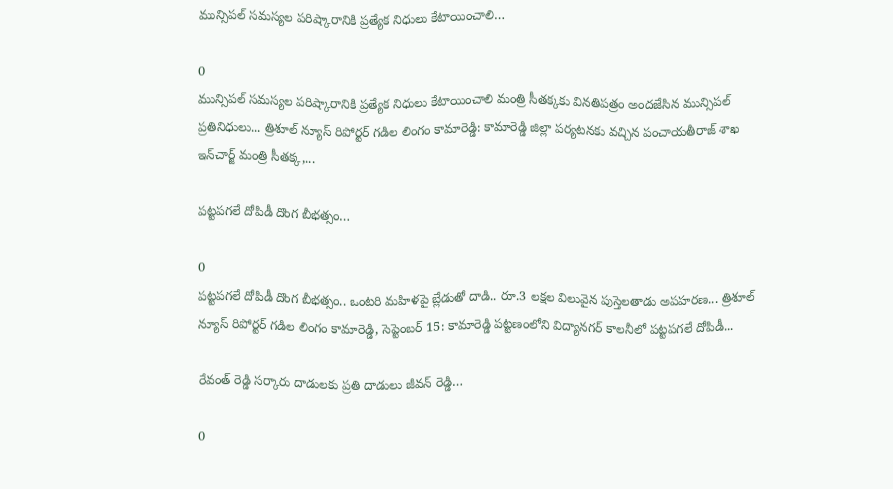మున్సిపల్ సమస్యల పరిష్కారానికి ప్రత్యేక నిధులు కేటాయించాలి…

0
మున్సిపల్ సమస్యల పరిష్కారానికి ప్రత్యేక నిధులు కేటాయించాలి మంత్రి సీతక్కకు వినతిపత్రం అందజేసిన మున్సిపల్ ప్రతినిధులు... త్రిశూల్ న్యూస్ రిపోర్టర్ గడిల లింగం కామారెడ్డి: కామారెడ్డి జిల్లా పర్యటనకు వచ్చిన పంచాయతీరాజ్ శాఖ ఇన్‌చార్జ్ మంత్రి సీతక్క,...

పట్టపగలే దోపిడీ దొంగ బీభత్సం…

0
పట్టపగలే దోపిడీ దొంగ బీభత్సం.. ఒంటరి మహిళపై బ్లేడుతో దాడి.. రూ.3 లక్షల విలువైన పుస్తెలతాడు అపహరణ... త్రిశూల్ న్యూస్ రిపోర్టర్ గడిల లింగం కామారెడ్డి, సెప్టెంబర్ 15: కామారెడ్డి పట్టణంలోని విద్యానగర్ కాలనీలో పట్టపగలే దోపిడీ...

రేవంత్ రెడ్డి సర్కారు దాడులకు ప్రతి దాడులు జీవన్ రెడ్డి…

0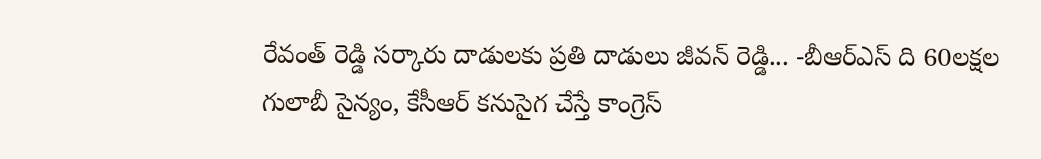రేవంత్ రెడ్డి సర్కారు దాడులకు ప్రతి దాడులు జీవన్ రెడ్డి... -బీఆర్ఎస్ ది 60లక్షల గులాబీ సైన్యం, కేసీఆర్ కనుసైగ చేస్తే కాంగ్రెస్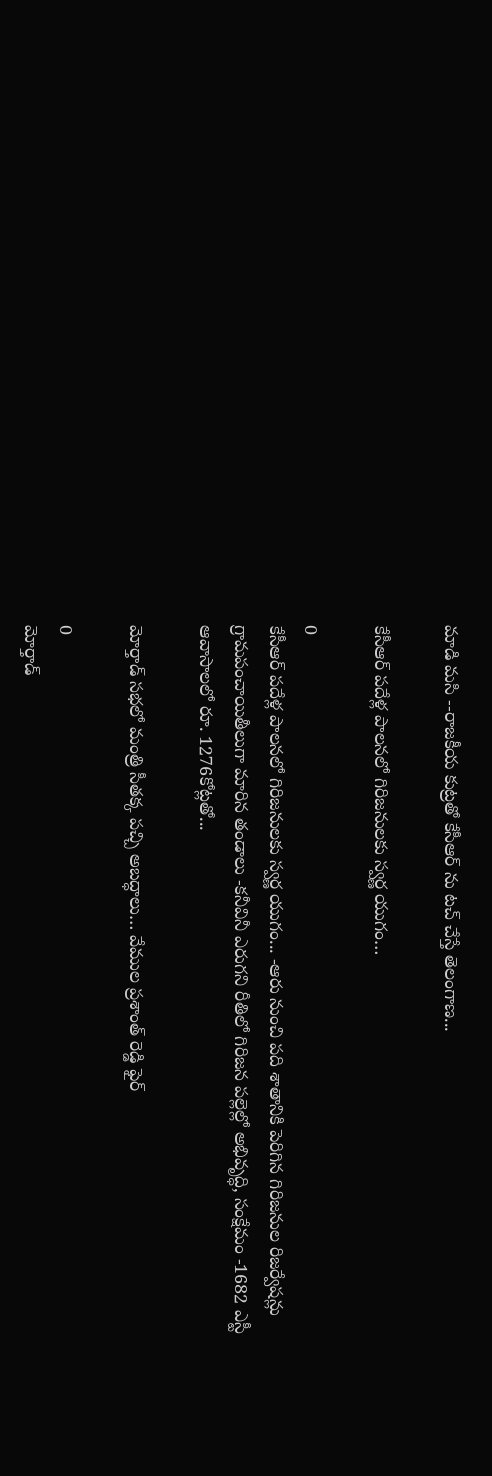మాడి మసి --రాజకీయ కుట్రతో కేసీఆర్ ను టచ్ చేస్తే తెలంగాణ...

కేసీఆర్ పదేళ్ల పాలనలో గిరిజనులకు స్వర్ణ యుగం…

0
కేసీఆర్ పదేళ్ల పాలనలో గిరిజనులకు స్వర్ణ యుగం... -ఆరు నుంచి పది శాతానికి పెరిగిన గిరిజనుల రిజర్వేషన్లు గ్రామపంచాయితీలుగా మారిన తండాలు -కనీవినీ ఎరుగని రీతిలో గిరిజన పల్లెల్లో అభివృద్ధి, సంక్షేమం -1682 ఎస్టీ ఆవాసాలలో రూ. 1276కోట్లతో...

మోర్తాడ్ సభలో మంత్రి సీతక్క పచ్చి అబద్ధాలు… వేముల ప్రశాంత్ రెడ్డి ఫైర్

0
మోర్తాడ్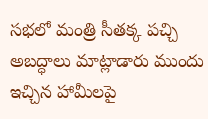సభలో మంత్రి సీతక్క పచ్చి అబద్ధాలు మాట్లాడారు ముందు ఇచ్చిన హామీలపై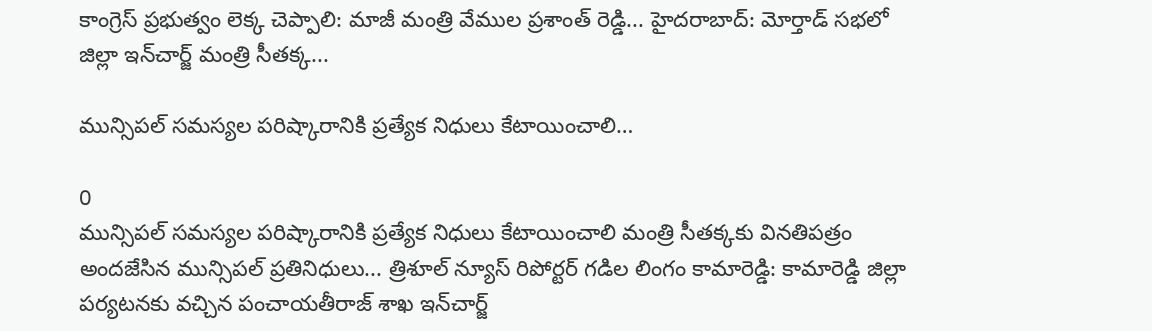కాంగ్రెస్ ప్రభుత్వం లెక్క చెప్పాలి: మాజీ మంత్రి వేముల ప్రశాంత్ రెడ్డి... హైదరాబాద్: మోర్తాడ్ సభలో జిల్లా ఇన్‌చార్జ్ మంత్రి సీతక్క...

మున్సిపల్ సమస్యల పరిష్కారానికి ప్రత్యేక నిధులు కేటాయించాలి…

0
మున్సిపల్ సమస్యల పరిష్కారానికి ప్రత్యేక నిధులు కేటాయించాలి మంత్రి సీతక్కకు వినతిపత్రం అందజేసిన మున్సిపల్ ప్రతినిధులు... త్రిశూల్ న్యూస్ రిపోర్టర్ గడిల లింగం కామారెడ్డి: కామారెడ్డి జిల్లా పర్యటనకు వచ్చిన పంచాయతీరాజ్ శాఖ ఇన్‌చార్జ్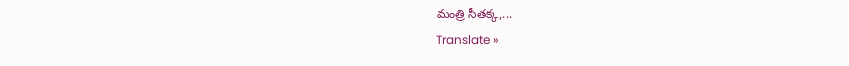మంత్రి సీతక్క,...
Translate »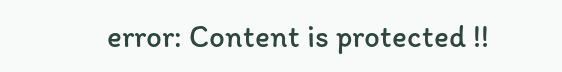error: Content is protected !!